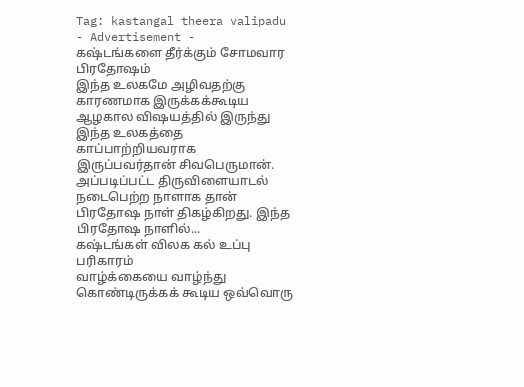Tag: kastangal theera valipadu
- Advertisement -
கஷ்டங்களை தீர்க்கும் சோமவார பிரதோஷம்
இந்த உலகமே அழிவதற்கு காரணமாக இருக்கக்கூடிய ஆழகால விஷயத்தில் இருந்து இந்த உலகத்தை காப்பாற்றியவராக இருப்பவர்தான் சிவபெருமான். அப்படிப்பட்ட திருவிளையாடல் நடைபெற்ற நாளாக தான் பிரதோஷ நாள் திகழ்கிறது. இந்த பிரதோஷ நாளில்...
கஷ்டங்கள் விலக கல் உப்பு பரிகாரம்
வாழ்க்கையை வாழ்ந்து கொண்டிருக்கக் கூடிய ஒவ்வொரு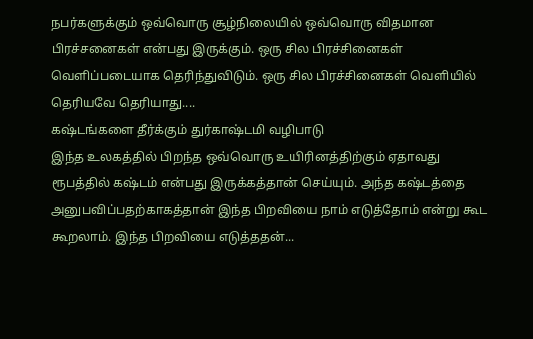நபர்களுக்கும் ஒவ்வொரு சூழ்நிலையில் ஒவ்வொரு விதமான பிரச்சனைகள் என்பது இருக்கும். ஒரு சில பிரச்சினைகள் வெளிப்படையாக தெரிந்துவிடும். ஒரு சில பிரச்சினைகள் வெளியில் தெரியவே தெரியாது....
கஷ்டங்களை தீர்க்கும் துர்காஷ்டமி வழிபாடு
இந்த உலகத்தில் பிறந்த ஒவ்வொரு உயிரினத்திற்கும் ஏதாவது ரூபத்தில் கஷ்டம் என்பது இருக்கத்தான் செய்யும். அந்த கஷ்டத்தை அனுபவிப்பதற்காகத்தான் இந்த பிறவியை நாம் எடுத்தோம் என்று கூட கூறலாம். இந்த பிறவியை எடுத்ததன்...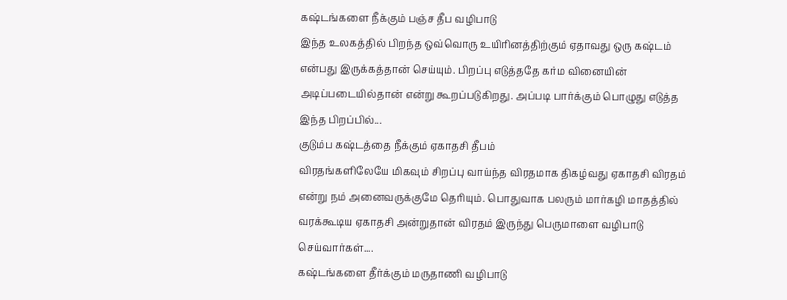கஷ்டங்களை நீக்கும் பஞ்ச தீப வழிபாடு
இந்த உலகத்தில் பிறந்த ஒவ்வொரு உயிரினத்திற்கும் ஏதாவது ஒரு கஷ்டம் என்பது இருக்கத்தான் செய்யும். பிறப்பு எடுத்ததே கர்ம வினையின் அடிப்படையில்தான் என்று கூறப்படுகிறது. அப்படி பார்க்கும் பொழுது எடுத்த இந்த பிறப்பில்...
குடும்ப கஷ்டத்தை நீக்கும் ஏகாதசி தீபம்
விரதங்களிலேயே மிகவும் சிறப்பு வாய்ந்த விரதமாக திகழ்வது ஏகாதசி விரதம் என்று நம் அனைவருக்குமே தெரியும். பொதுவாக பலரும் மார்கழி மாதத்தில் வரக்கூடிய ஏகாதசி அன்றுதான் விரதம் இருந்து பெருமாளை வழிபாடு செய்வார்கள்....
கஷ்டங்களை தீர்க்கும் மருதாணி வழிபாடு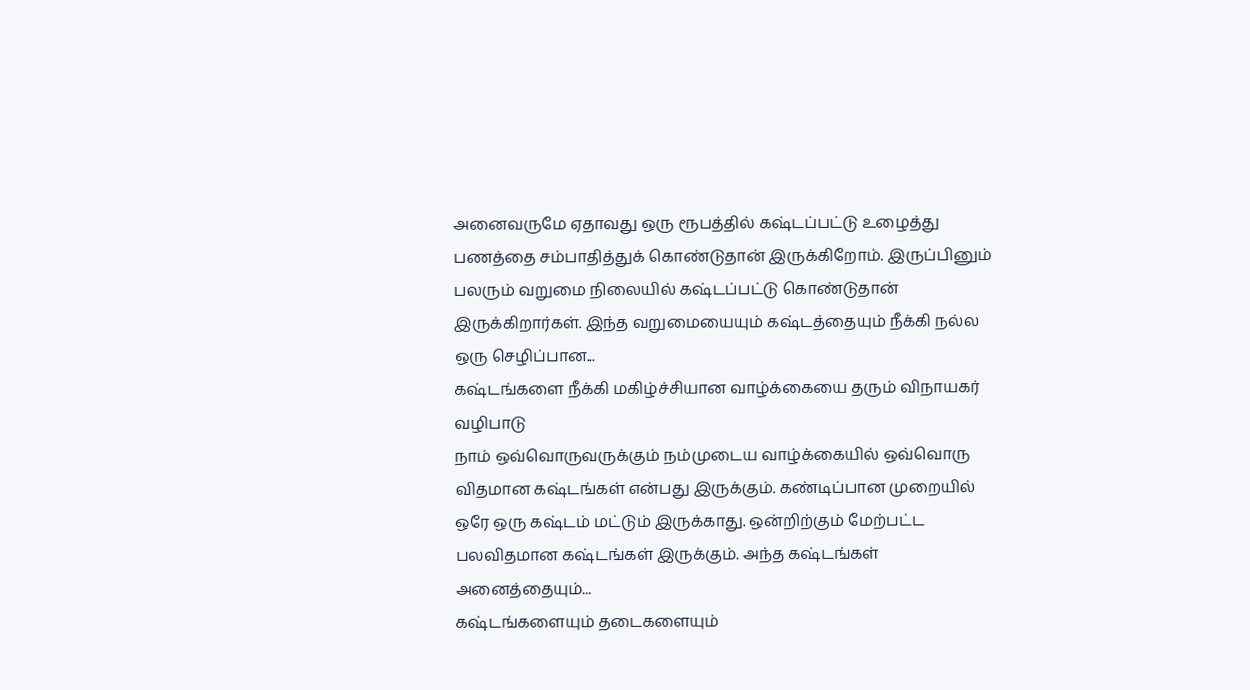அனைவருமே ஏதாவது ஒரு ரூபத்தில் கஷ்டப்பட்டு உழைத்து பணத்தை சம்பாதித்துக் கொண்டுதான் இருக்கிறோம். இருப்பினும் பலரும் வறுமை நிலையில் கஷ்டப்பட்டு கொண்டுதான் இருக்கிறார்கள். இந்த வறுமையையும் கஷ்டத்தையும் நீக்கி நல்ல ஒரு செழிப்பான...
கஷ்டங்களை நீக்கி மகிழ்ச்சியான வாழ்க்கையை தரும் விநாயகர் வழிபாடு
நாம் ஒவ்வொருவருக்கும் நம்முடைய வாழ்க்கையில் ஒவ்வொரு விதமான கஷ்டங்கள் என்பது இருக்கும். கண்டிப்பான முறையில் ஒரே ஒரு கஷ்டம் மட்டும் இருக்காது. ஒன்றிற்கும் மேற்பட்ட பலவிதமான கஷ்டங்கள் இருக்கும். அந்த கஷ்டங்கள் அனைத்தையும்...
கஷ்டங்களையும் தடைகளையும்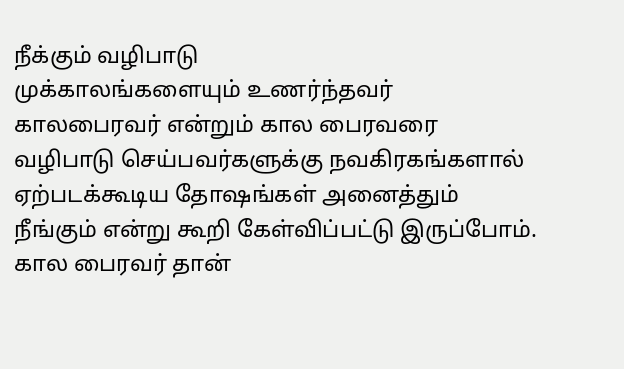நீக்கும் வழிபாடு
முக்காலங்களையும் உணர்ந்தவர் காலபைரவர் என்றும் கால பைரவரை வழிபாடு செய்பவர்களுக்கு நவகிரகங்களால் ஏற்படக்கூடிய தோஷங்கள் அனைத்தும் நீங்கும் என்று கூறி கேள்விப்பட்டு இருப்போம். கால பைரவர் தான்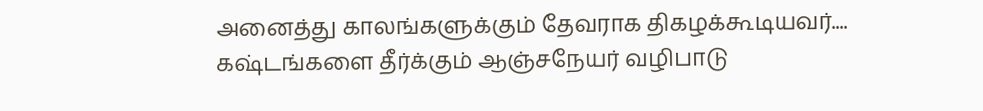அனைத்து காலங்களுக்கும் தேவராக திகழக்கூடியவர்....
கஷ்டங்களை தீர்க்கும் ஆஞ்சநேயர் வழிபாடு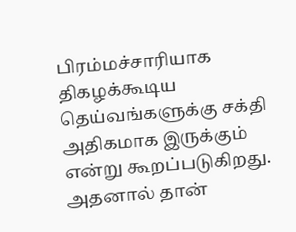பிரம்மச்சாரியாக திகழக்கூடிய தெய்வங்களுக்கு சக்தி அதிகமாக இருக்கும் என்று கூறப்படுகிறது. அதனால் தான்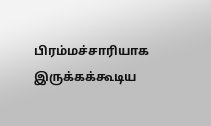பிரம்மச்சாரியாக இருக்கக்கூடிய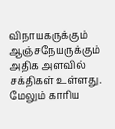விநாயகருக்கும் ஆஞ்சநேயருக்கும் அதிக அளவில் சக்திகள் உள்ளது. மேலும் காரிய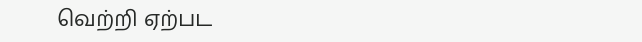வெற்றி ஏற்பட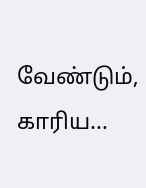வேண்டும், காரிய...